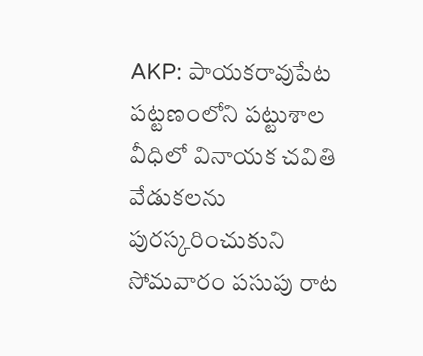AKP: పాయకరావుపేట పట్టణంలోని పట్టుశాల వీధిలో వినాయక చవితి వేడుకలను పురస్కరించుకుని సోమవారం పసుపు రాట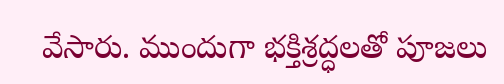వేసారు. ముందుగా భక్తిశ్రద్ధలతో పూజలు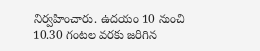నిర్వహించారు. ఉదయం 10 నుంచి 10.30 గంటల వరకు జరిగిన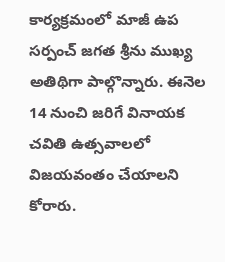కార్యక్రమంలో మాజీ ఉప సర్పంచ్ జగత శ్రీను ముఖ్య అతిథిగా పాల్గొన్నారు. ఈనెల 14 నుంచి జరిగే వినాయక చవితి ఉత్సవాలలో విజయవంతం చేయాలని కోరారు.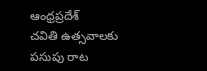ఆంధ్రప్రదేశ్
చవితి ఉత్సవాలకు పసుపు రాట